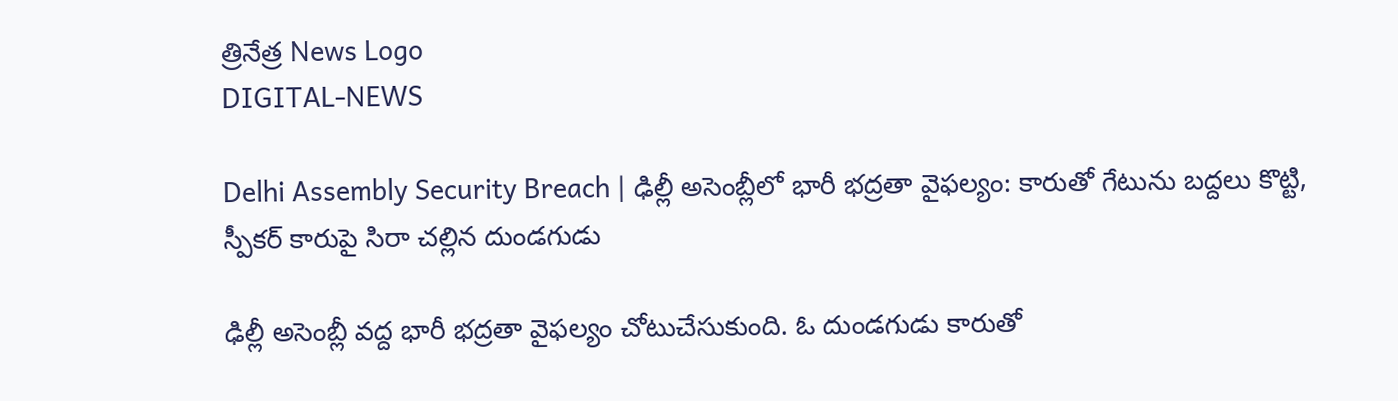త్రినేత్ర News Logo
DIGITAL-NEWS

Delhi Assembly Security Breach | ఢిల్లీ అసెంబ్లీలో భారీ భద్రతా వైఫల్యం: కారుతో గేటును బద్దలు కొట్టి, స్పీకర్ కారుపై సిరా చల్లిన దుండగుడు

ఢిల్లీ అసెంబ్లీ వద్ద భారీ భద్రతా వైఫల్యం చోటుచేసుకుంది. ఓ దుండగుడు కారుతో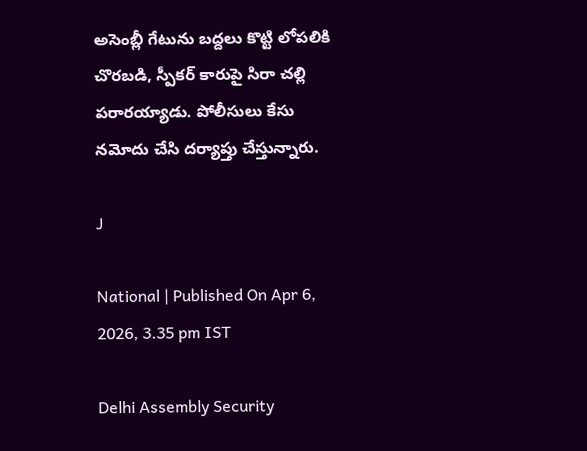అసెంబ్లీ గేటును బద్దలు కొట్టి లోపలికి చొరబడి, స్పీకర్ కారుపై సిరా చల్లి పరారయ్యాడు. పోలీసులు కేసు నమోదు చేసి దర్యాప్తు చేస్తున్నారు.

J

National | Published On Apr 6, 2026, 3.35 pm IST

Delhi Assembly Security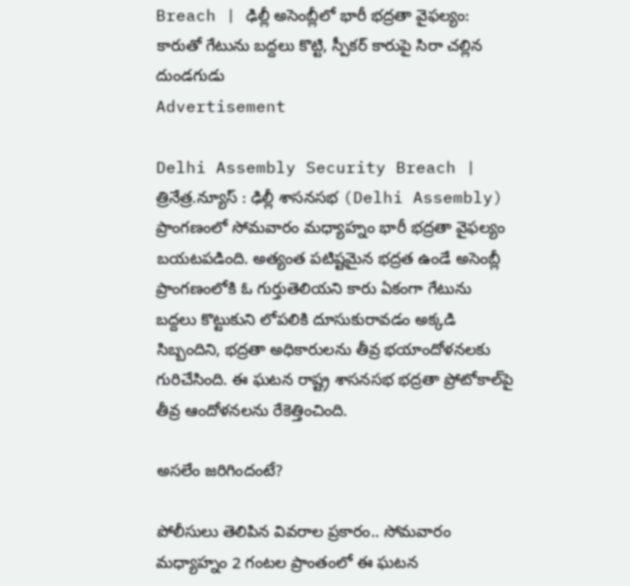Breach | ఢిల్లీ అసెంబ్లీలో భారీ భద్రతా వైఫల్యం: కారుతో గేటును బద్దలు కొట్టి, స్పీకర్ కారుపై సిరా చల్లిన దుండగుడు
Advertisement

Delhi Assembly Security Breach | త్రినేత్ర.న్యూస్ : ఢిల్లీ శాసనసభ (Delhi Assembly) ప్రాంగణంలో సోమవారం మధ్యాహ్నం భారీ భద్రతా వైఫల్యం బయటపడింది. అత్యంత పటిష్టమైన భద్రత ఉండే అసెంబ్లీ ప్రాంగణంలోకి ఓ గుర్తుతెలియని కారు ఏకంగా గేటును బద్దలు కొట్టుకుని లోపలికి దూసుకురావడం అక్కడి సిబ్బందిని, భద్రతా అధికారులను తీవ్ర భయాందోళనలకు గురిచేసింది. ఈ ఘటన రాష్ట్ర శాసనసభ భద్రతా ప్రోటోకాల్‌పై తీవ్ర ఆందోళనలను రేకెత్తించింది.

అసలేం జరిగిందంటే?

పోలీసులు తెలిపిన వివరాల ప్రకారం.. సోమవారం మధ్యాహ్నం 2 గంటల ప్రాంతంలో ఈ ఘటన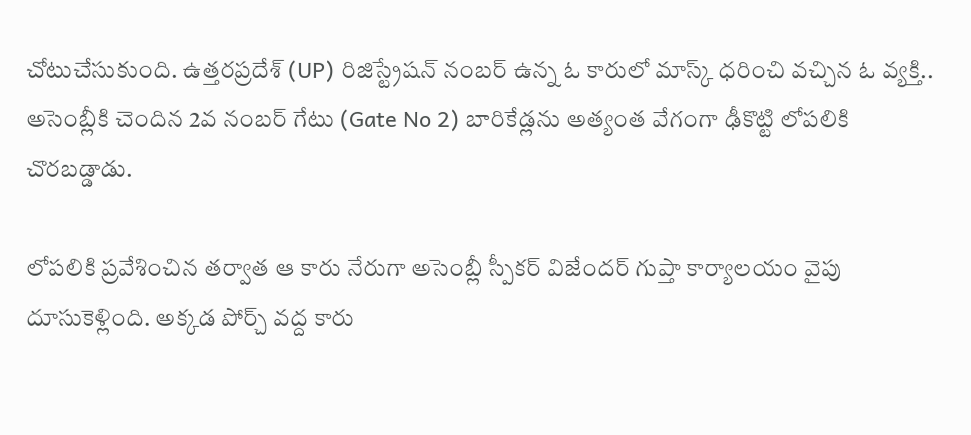చోటుచేసుకుంది. ఉత్తరప్రదేశ్ (UP) రిజిస్ట్రేషన్ నంబర్ ఉన్న ఓ కారులో మాస్క్ ధరించి వచ్చిన ఓ వ్యక్తి.. అసెంబ్లీకి చెందిన 2వ నంబర్ గేటు (Gate No 2) బారికేడ్లను అత్యంత వేగంగా ఢీకొట్టి లోపలికి చొరబడ్డాడు.

లోపలికి ప్రవేశించిన తర్వాత ఆ కారు నేరుగా అసెంబ్లీ స్పీకర్ విజేందర్ గుప్తా కార్యాలయం వైపు దూసుకెళ్లింది. అక్కడ పోర్చ్ వద్ద కారు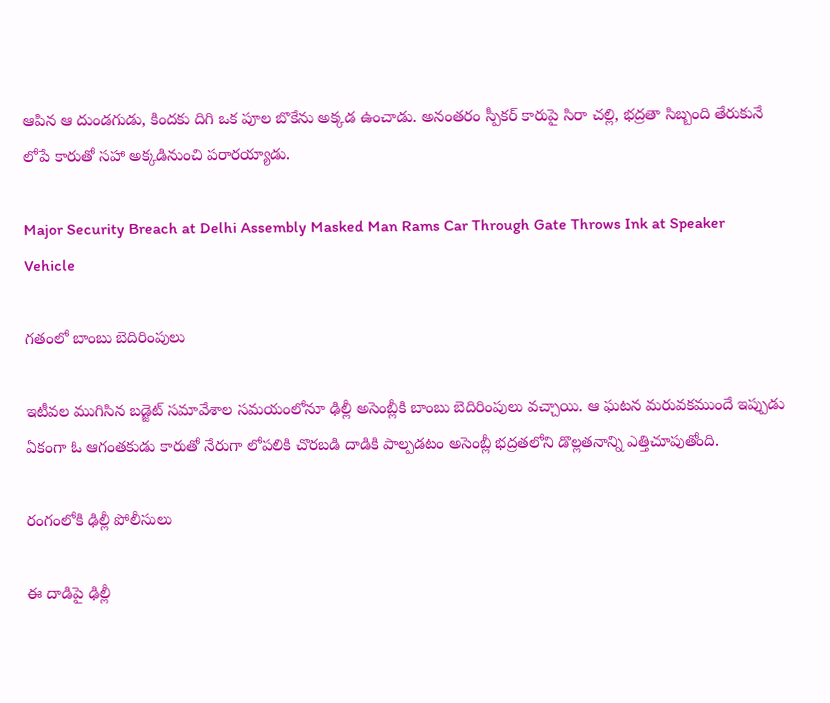ఆపిన ఆ దుండగుడు, కిందకు దిగి ఒక పూల బొకేను అక్కడ ఉంచాడు. అనంతరం స్పీకర్ కారుపై సిరా చల్లి, భద్రతా సిబ్బంది తేరుకునే లోపే కారుతో సహా అక్కడినుంచి పరారయ్యాడు.

Major Security Breach at Delhi Assembly Masked Man Rams Car Through Gate Throws Ink at Speaker Vehicle

గతంలో బాంబు బెదిరింపులు

ఇటీవల ముగిసిన బడ్జెట్ సమావేశాల సమయంలోనూ ఢిల్లీ అసెంబ్లీకి బాంబు బెదిరింపులు వచ్చాయి. ఆ ఘటన మరువకముందే ఇప్పుడు ఏకంగా ఓ ఆగంతకుడు కారుతో నేరుగా లోపలికి చొరబడి దాడికి పాల్పడటం అసెంబ్లీ భద్రతలోని డొల్లతనాన్ని ఎత్తిచూపుతోంది.

రంగంలోకి ఢిల్లీ పోలీసులు

ఈ దాడిపై ఢిల్లీ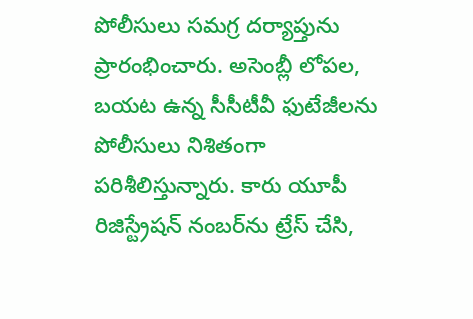పోలీసులు సమగ్ర దర్యాప్తును ప్రారంభించారు. అసెంబ్లీ లోపల, బయట ఉన్న సీసీటీవీ ఫుటేజీలను పోలీసులు నిశితంగా పరిశీలిస్తున్నారు. కారు యూపీ రిజిస్ట్రేషన్ నంబర్‌ను ట్రేస్ చేసి,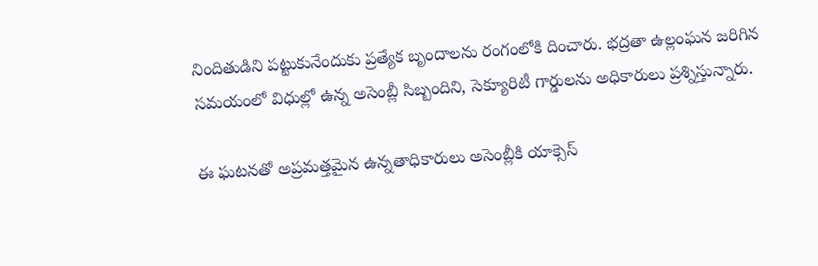నిందితుడిని పట్టుకునేందుకు ప్రత్యేక బృందాలను రంగంలోకి దించారు. భద్రతా ఉల్లంఘన జరిగిన సమయంలో విధుల్లో ఉన్న అసెంబ్లీ సిబ్బందిని, సెక్యూరిటీ గార్డులను అధికారులు ప్రశ్నిస్తున్నారు.

ఈ ఘటనతో అప్రమత్తమైన ఉన్నతాధికారులు అసెంబ్లీకి యాక్సెస్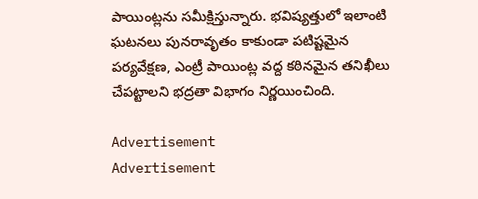పాయింట్లను సమీక్షిస్తున్నారు. భవిష్యత్తులో ఇలాంటి ఘటనలు పునరావృతం కాకుండా పటిష్టమైన పర్యవేక్షణ, ఎంట్రీ పాయింట్ల వద్ద కఠినమైన తనిఖీలు చేపట్టాలని భద్రతా విభాగం నిర్ణయించింది.

Advertisement
Advertisement